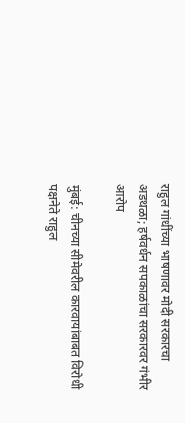राहुल गांधींच्या भाषणावर मोदी सरकारचा अडथळा; हर्षवर्धन सपकाळांचा सरकारवर गंभीर आरोप

मुंबई: चीनच्या सीमेवरील कारवायांबाबत विरोधी पक्षनेते राहुल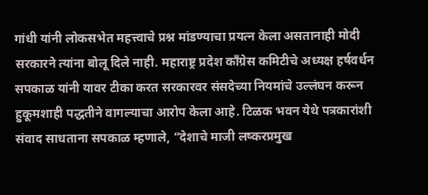गांधी यांनी लोकसभेत महत्त्वाचे प्रश्न मांडण्याचा प्रयत्न केला असतानाही मोदी सरकारने त्यांना बोलू दिले नाही. महाराष्ट्र प्रदेश काँग्रेस कमिटीचे अध्यक्ष हर्षवर्धन सपकाळ यांनी यावर टीका करत सरकारवर संसदेच्या नियमांचे उल्लंघन करून हुकूमशाही पद्धतीने वागल्याचा आरोप केला आहे. टिळक भवन येथे पत्रकारांशी संवाद साधताना सपकाळ म्हणाले, “देशाचे माजी लष्करप्रमुख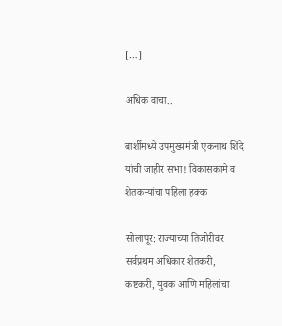[…]

अधिक वाचा..

बार्शीमध्ये उपमुख्यमंत्री एकनाथ शिंदे यांची जाहीर सभा! विकासकामे व शेतकऱ्यांचा पहिला हक्क

सोलापूर: राज्याच्या तिजोरीवर सर्वप्रथम अधिकार शेतकरी, कष्टकरी, युवक आणि महिलांचा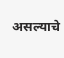असल्याचे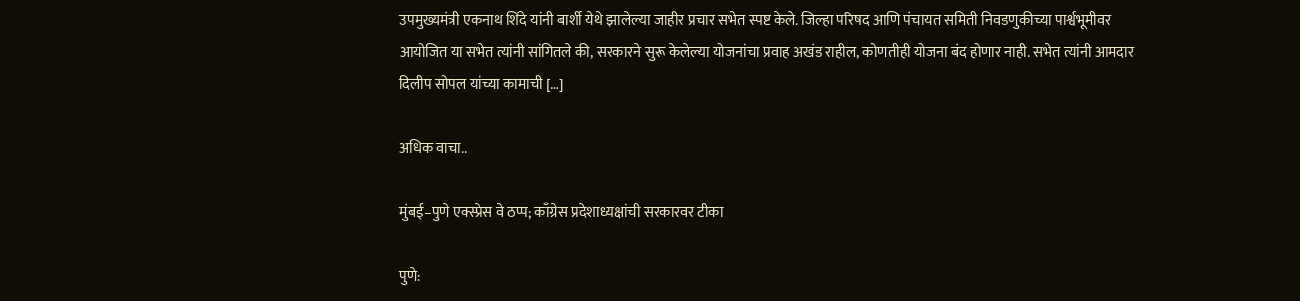उपमुख्यमंत्री एकनाथ शिंदे यांनी बार्शी येथे झालेल्या जाहीर प्रचार सभेत स्पष्ट केले. जिल्हा परिषद आणि पंचायत समिती निवडणुकीच्या पार्श्वभूमीवर आयोजित या सभेत त्यांनी सांगितले की, सरकारने सुरू केलेल्या योजनांचा प्रवाह अखंड राहील, कोणतीही योजना बंद होणार नाही. सभेत त्यांनी आमदार दिलीप सोपल यांच्या कामाची […]

अधिक वाचा..

मुंबई–पुणे एक्स्प्रेस वे ठप्प; काँग्रेस प्रदेशाध्यक्षांची सरकारवर टीका

पुणे: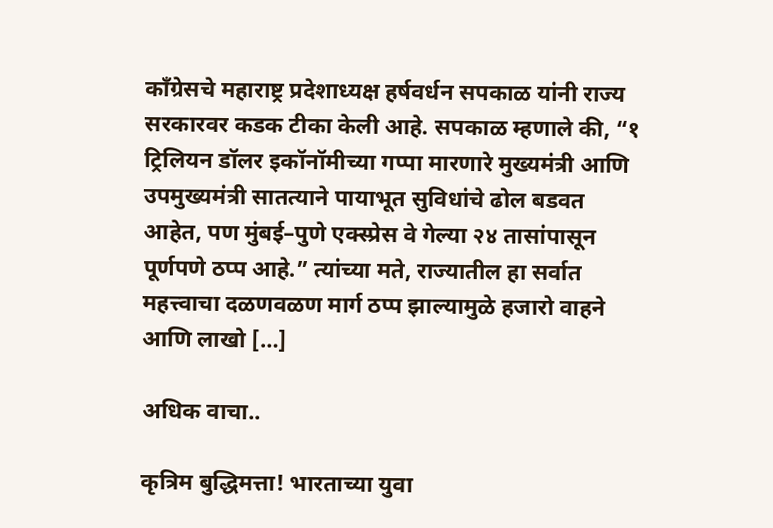काँग्रेसचे महाराष्ट्र प्रदेशाध्यक्ष हर्षवर्धन सपकाळ यांनी राज्य सरकारवर कडक टीका केली आहे. सपकाळ म्हणाले की, “१ ट्रिलियन डॉलर इकॉनॉमीच्या गप्पा मारणारे मुख्यमंत्री आणि उपमुख्यमंत्री सातत्याने पायाभूत सुविधांचे ढोल बडवत आहेत, पण मुंबई–पुणे एक्स्प्रेस वे गेल्या २४ तासांपासून पूर्णपणे ठप्प आहे.” त्यांच्या मते, राज्यातील हा सर्वात महत्त्वाचा दळणवळण मार्ग ठप्प झाल्यामुळे हजारो वाहने आणि लाखो […]

अधिक वाचा..

कृत्रिम बुद्धिमत्ता! भारताच्या युवा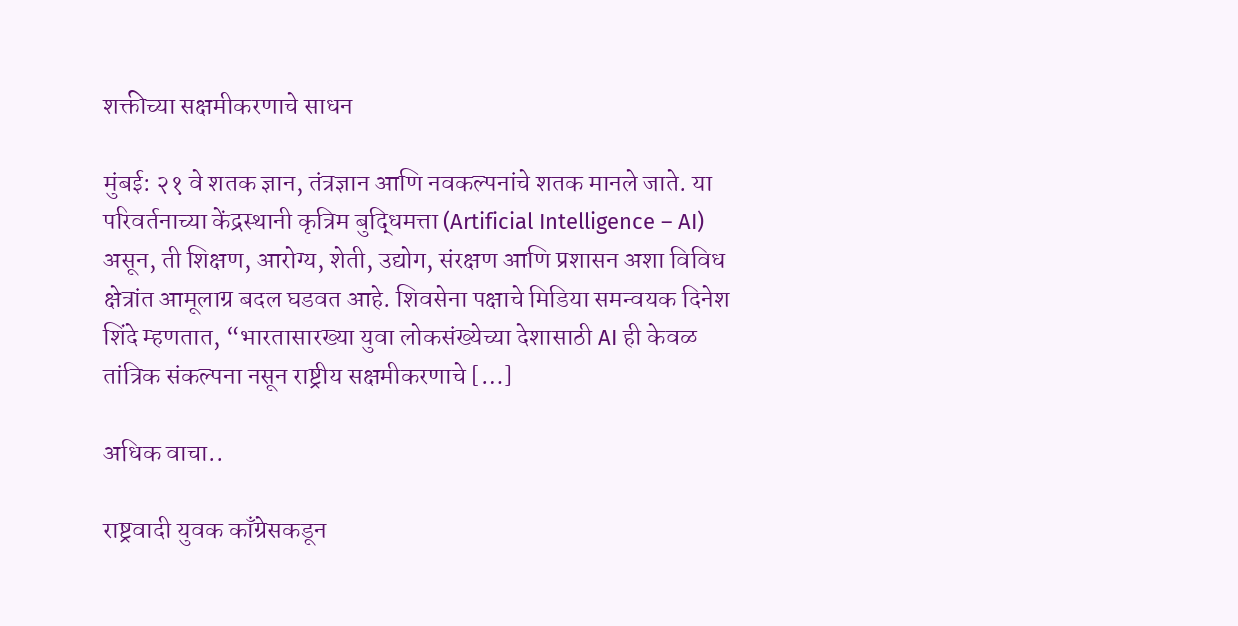शक्तीच्या सक्षमीकरणाचे साधन

मुंबई: २१ वे शतक ज्ञान, तंत्रज्ञान आणि नवकल्पनांचे शतक मानले जाते. या परिवर्तनाच्या केंद्रस्थानी कृत्रिम बुद्धिमत्ता (Artificial Intelligence – AI) असून, ती शिक्षण, आरोग्य, शेती, उद्योग, संरक्षण आणि प्रशासन अशा विविध क्षेत्रांत आमूलाग्र बदल घडवत आहे. शिवसेना पक्षाचे मिडिया समन्वयक दिनेश शिंदे म्हणतात, “भारतासारख्या युवा लोकसंख्येच्या देशासाठी AI ही केवळ तांत्रिक संकल्पना नसून राष्ट्रीय सक्षमीकरणाचे […]

अधिक वाचा..

राष्ट्रवादी युवक काँग्रेसकडून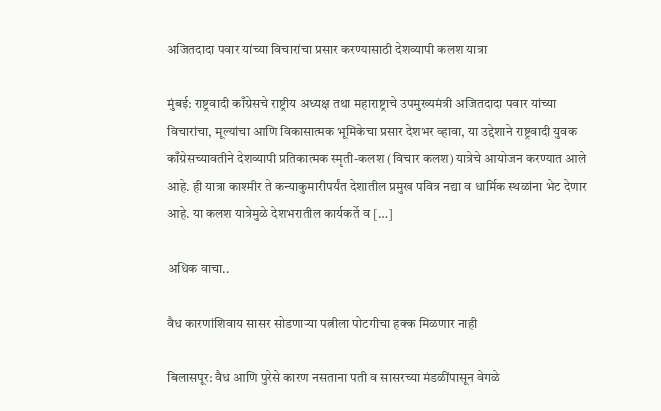अजितदादा पवार यांच्या विचारांचा प्रसार करण्यासाठी देशव्यापी कलश यात्रा

मुंबई: राष्ट्रवादी काँग्रेसचे राष्ट्रीय अध्यक्ष तथा महाराष्ट्राचे उपमुख्यमंत्री अजितदादा पवार यांच्या विचारांचा, मूल्यांचा आणि विकासात्मक भूमिकेचा प्रसार देशभर व्हावा, या उद्देशाने राष्ट्रवादी युवक काँग्रेसच्यावतीने देशव्यापी प्रतिकात्मक स्मृती-कलश (विचार कलश) यात्रेचे आयोजन करण्यात आले आहे. ही यात्रा काश्मीर ते कन्याकुमारीपर्यंत देशातील प्रमुख पवित्र नद्या व धार्मिक स्थळांना भेट देणार आहे. या कलश यात्रेमुळे देशभरातील कार्यकर्ते व […]

अधिक वाचा..

वैध कारणांशिवाय सासर सोडणाऱ्या पत्नीला पोटगीचा हक्क मिळणार नाही

बिलासपूर: वैध आणि पुरेसे कारण नसताना पती व सासरच्या मंडळींपासून वेगळे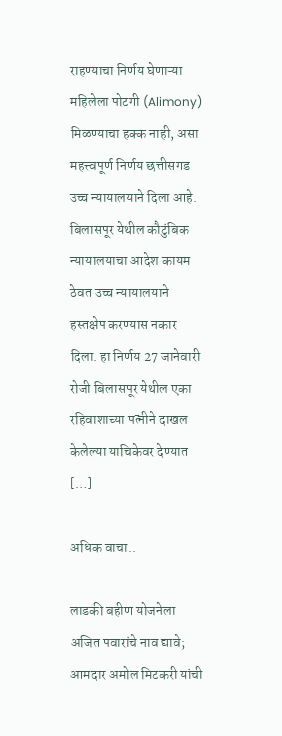राहण्याचा निर्णय घेणाऱ्या महिलेला पोटगी (Alimony) मिळण्याचा हक्क नाही, असा महत्त्वपूर्ण निर्णय छत्तीसगड उच्च न्यायालयाने दिला आहे. बिलासपूर येथील कौटुंबिक न्यायालयाचा आदेश कायम ठेवत उच्च न्यायालयाने हस्तक्षेप करण्यास नकार दिला. हा निर्णय 27 जानेवारी रोजी बिलासपूर येथील एका रहिवाशाच्या पत्नीने दाखल केलेल्या याचिकेवर देण्यात […]

अधिक वाचा..

लाडकी बहीण योजनेला अजित पवारांचे नाव द्यावे; आमदार अमोल मिटकरी यांची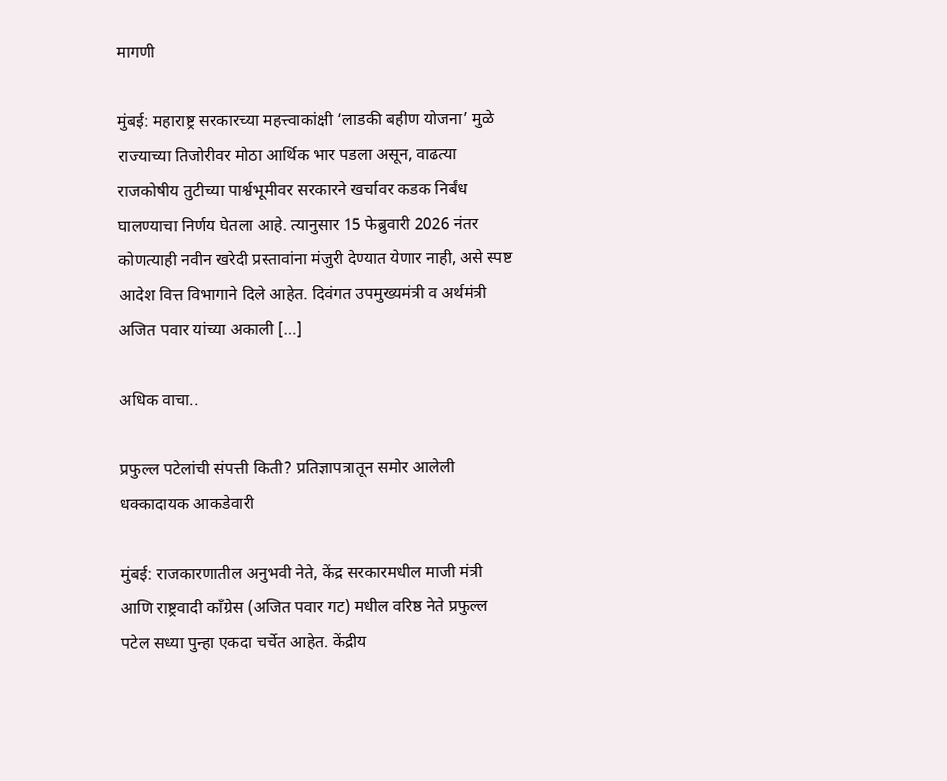मागणी

मुंबई: महाराष्ट्र सरकारच्या महत्त्वाकांक्षी ‘लाडकी बहीण योजना’ मुळे राज्याच्या तिजोरीवर मोठा आर्थिक भार पडला असून, वाढत्या राजकोषीय तुटीच्या पार्श्वभूमीवर सरकारने खर्चावर कडक निर्बंध घालण्याचा निर्णय घेतला आहे. त्यानुसार 15 फेब्रुवारी 2026 नंतर कोणत्याही नवीन खरेदी प्रस्तावांना मंजुरी देण्यात येणार नाही, असे स्पष्ट आदेश वित्त विभागाने दिले आहेत. दिवंगत उपमुख्यमंत्री व अर्थमंत्री अजित पवार यांच्या अकाली […]

अधिक वाचा..

प्रफुल्ल पटेलांची संपत्ती किती? प्रतिज्ञापत्रातून समोर आलेली धक्कादायक आकडेवारी

मुंबई: राजकारणातील अनुभवी नेते, केंद्र सरकारमधील माजी मंत्री आणि राष्ट्रवादी काँग्रेस (अजित पवार गट) मधील वरिष्ठ नेते प्रफुल्ल पटेल सध्या पुन्हा एकदा चर्चेत आहेत. केंद्रीय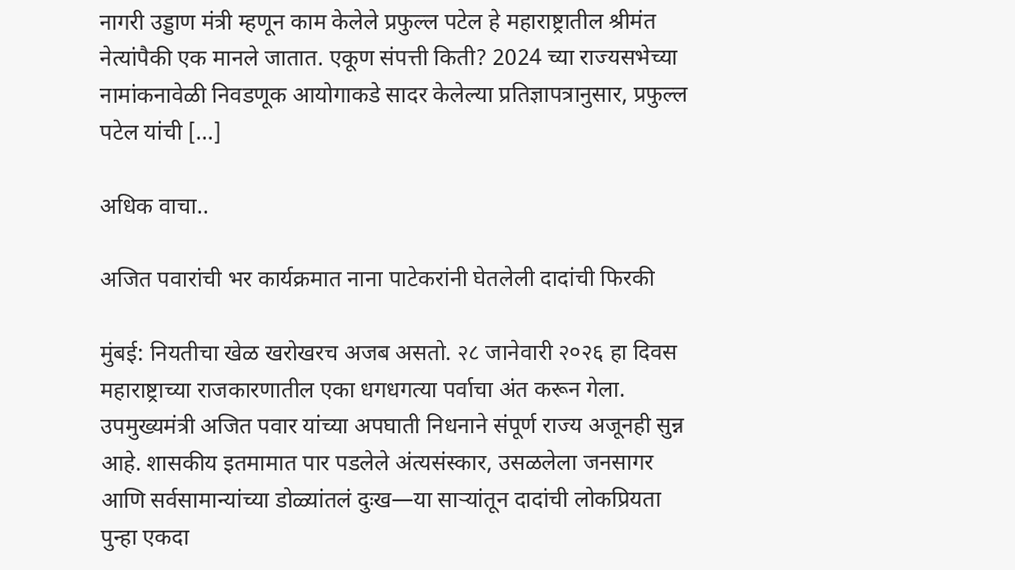नागरी उड्डाण मंत्री म्हणून काम केलेले प्रफुल्ल पटेल हे महाराष्ट्रातील श्रीमंत नेत्यांपैकी एक मानले जातात. एकूण संपत्ती किती? 2024 च्या राज्यसभेच्या नामांकनावेळी निवडणूक आयोगाकडे सादर केलेल्या प्रतिज्ञापत्रानुसार, प्रफुल्ल पटेल यांची […]

अधिक वाचा..

अजित पवारांची भर कार्यक्रमात नाना पाटेकरांनी घेतलेली दादांची फिरकी

मुंबई: नियतीचा खेळ खरोखरच अजब असतो. २८ जानेवारी २०२६ हा दिवस महाराष्ट्राच्या राजकारणातील एका धगधगत्या पर्वाचा अंत करून गेला. उपमुख्यमंत्री अजित पवार यांच्या अपघाती निधनाने संपूर्ण राज्य अजूनही सुन्न आहे. शासकीय इतमामात पार पडलेले अंत्यसंस्कार, उसळलेला जनसागर आणि सर्वसामान्यांच्या डोळ्यांतलं दुःख—या साऱ्यांतून दादांची लोकप्रियता पुन्हा एकदा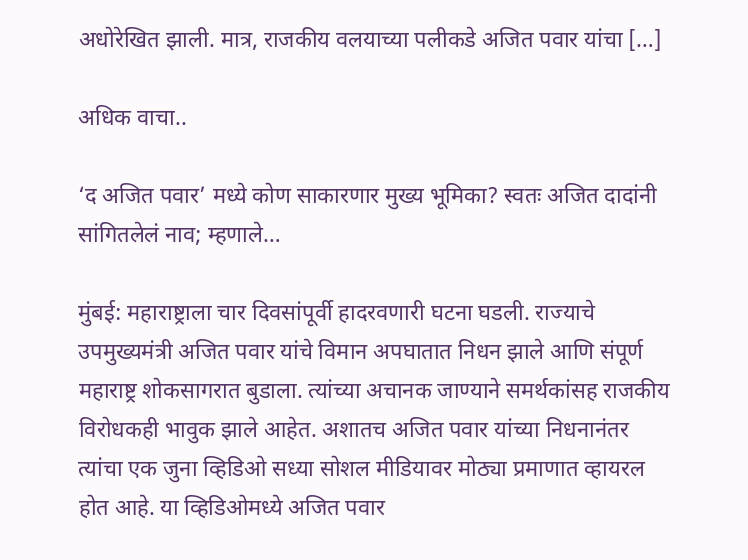अधोरेखित झाली. मात्र, राजकीय वलयाच्या पलीकडे अजित पवार यांचा […]

अधिक वाचा..

‘द अजित पवार’ मध्ये कोण साकारणार मुख्य भूमिका? स्वतः अजित दादांनी सांगितलेलं नाव; म्हणाले…

मुंबई: महाराष्ट्राला चार दिवसांपूर्वी हादरवणारी घटना घडली. राज्याचे उपमुख्यमंत्री अजित पवार यांचे विमान अपघातात निधन झाले आणि संपूर्ण महाराष्ट्र शोकसागरात बुडाला. त्यांच्या अचानक जाण्याने समर्थकांसह राजकीय विरोधकही भावुक झाले आहेत. अशातच अजित पवार यांच्या निधनानंतर त्यांचा एक जुना व्हिडिओ सध्या सोशल मीडियावर मोठ्या प्रमाणात व्हायरल होत आहे. या व्हिडिओमध्ये अजित पवार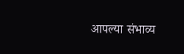आपल्या संभाव्य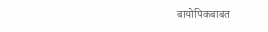बायोपिकबाबत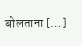बोलताना […]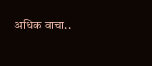अधिक वाचा..